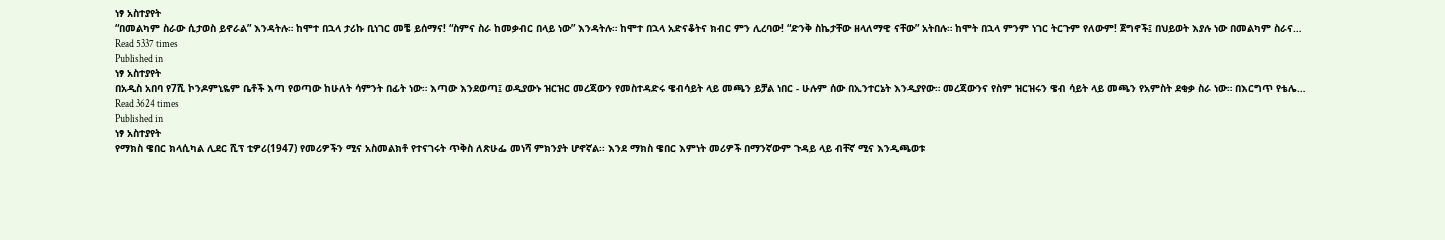ነፃ አስተያየት
“በመልካም ስራው ሲታወስ ይኖራል” እንዳትሉ። ከሞተ በኋላ ታሪኩ ቢነገር መቼ ይሰማና! “ስምና ስራ ከመቃብር በላይ ነው” እንዳትሉ። ከሞተ በኋላ አድናቆትና ክብር ምን ሊረባው! “ድንቅ ስኬታቸው ዘላለማዊ ናቸው” አትበሉ። ከሞት በኋላ ምንም ነገር ትርጉም የለውም! ጀግኖች፤ በህይወት እያሉ ነው በመልካም ስራና…
Read 5337 times
Published in
ነፃ አስተያየት
በአዲስ አበባ የ7ሺ ኮንዶምኒዬም ቤቶች እጣ የወጣው ከሁለት ሳምንት በፊት ነው። እጣው እንደወጣ፤ ወዲያውኑ ዝርዝር መረጃውን የመስተዳድሩ ዌብሳይት ላይ መጫን ይቻል ነበር - ሁሉም ሰው በኢንተርኔት እንዲያየው። መረጃውንና የስም ዝርዝሩን ዌብ ሳይት ላይ መጫን የአምስት ደቂቃ ስራ ነው። በእርግጥ የቴሌ…
Read 3624 times
Published in
ነፃ አስተያየት
የማክስ ዌበር ክላሲካል ሊደር ሺፕ ቲዎሪ(1947) የመሪዎችን ሚና አስመልክቶ የተናገሩት ጥቅስ ለጽሁፌ መነሻ ምክንያት ሆኖኛል፡፡ እንደ ማክስ ዌበር እምነት መሪዎች በማንኛውም ጉዳይ ላይ ብቸኛ ሚና እንዲጫወቱ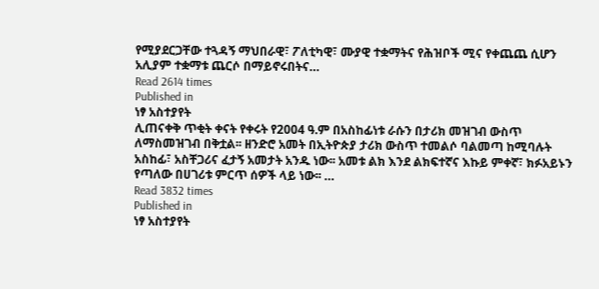የሚያደርጋቸው ተጓዳኝ ማህበራዊ፣ ፖለቲካዊ፣ ሙያዊ ተቋማትና የሕዝቦች ሚና የቀጨጨ ሲሆን አሊያም ተቋማቱ ጨርሶ በማይኖሩበትና…
Read 2614 times
Published in
ነፃ አስተያየት
ሊጠናቀቅ ጥቂት ቀናት የቀሩት የ2004 ዓ.ም በአስከፊነቱ ራሱን በታሪክ መዝገብ ውስጥ ለማስመዝገብ በቅቷል፡፡ ዘንድሮ አመት በኢትዮጵያ ታሪክ ውስጥ ተመልሶ ባልመጣ ከሚባሉት አስከፊ፣ አስቸጋሪና ፈታኝ አመታት አንዱ ነው፡፡ አመቱ ልክ እንደ ልክፍተኛና እኩይ ምቀኛ፣ ክፉአይኑን የጣለው በሀገሪቱ ምርጥ ሰዎች ላይ ነው፡፡ …
Read 3832 times
Published in
ነፃ አስተያየት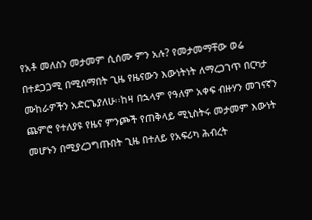የአቶ መለስን መታመም ሲሰሙ ምን አሉ? የመታመማቸው ወሬ በተደጋጋሚ በሚሰማበት ጊዜ የዜናውን እውነትነት ለማረጋገጥ በርካታ ሙከራዎችን አድርጌያለሁ፡፡ከዛ በኋላም የዓለም አቀፍ ብዙሃን መገናኛን ጨምሮ የተለያዩ የዜና ምንጮች የጠቅላይ ሚኒስትሩ መታመም እውነት መሆኑን በሚያረጋግጡበት ጊዜ በተለይ የአፍሪካ ሕብረት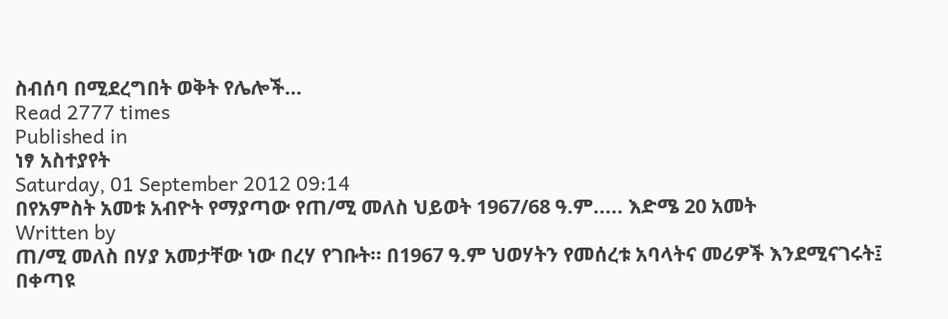ስብሰባ በሚደረግበት ወቅት የሌሎች…
Read 2777 times
Published in
ነፃ አስተያየት
Saturday, 01 September 2012 09:14
በየአምስት አመቱ አብዮት የማያጣው የጠ/ሚ መለስ ህይወት 1967/68 ዓ.ም..... እድሜ 20 አመት
Written by
ጠ/ሚ መለስ በሃያ አመታቸው ነው በረሃ የገቡት። በ1967 ዓ.ም ህወሃትን የመሰረቱ አባላትና መሪዎች እንደሚናገሩት፤ በቀጣዩ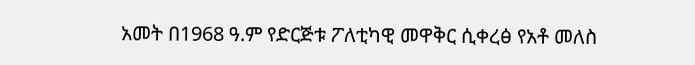አመት በ1968 ዓ.ም የድርጅቱ ፖለቲካዊ መዋቅር ሲቀረፅ የአቶ መለስ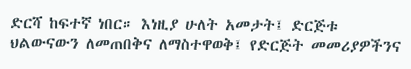ድርሻ ከፍተኛ ነበር። እነዚያ ሁለት አመታት፤ ድርጅቱ ህልውናውን ለመጠበቅና ለማስተዋወቅ፤ የድርጅት መመሪያዎችንና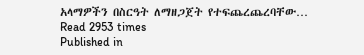አላማዎችን በስርዓት ለማዘጋጀት የተፍጨረጨረባቸው…
Read 2953 times
Published in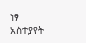ነፃ አስተያየት